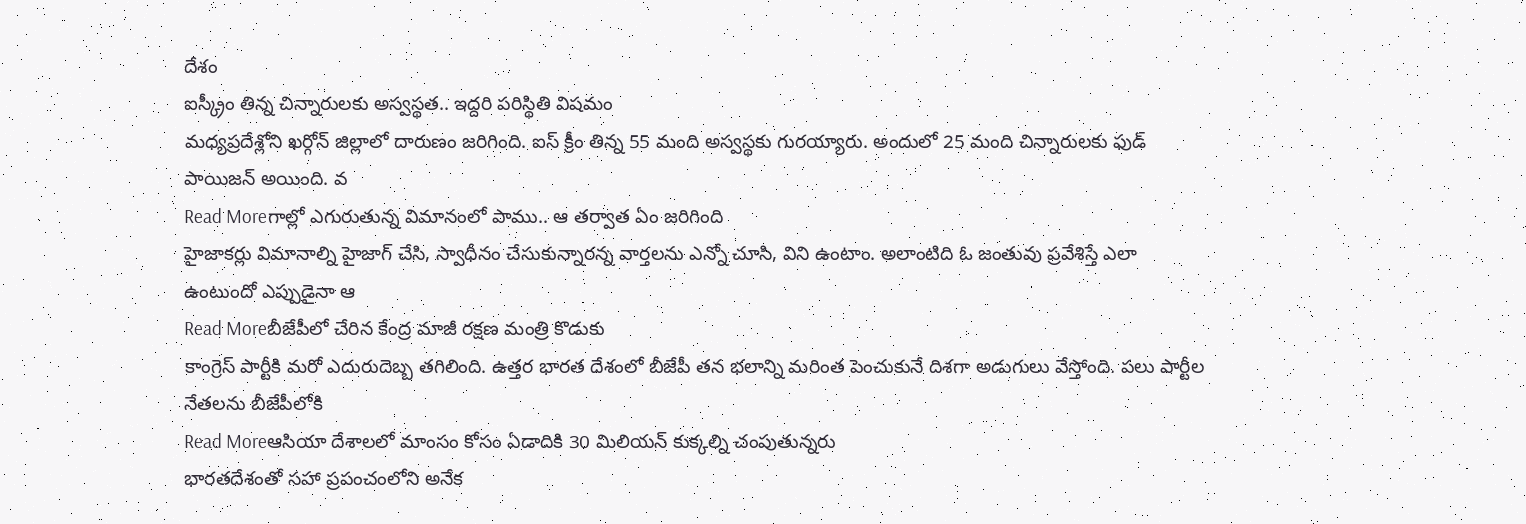దేశం
ఐస్క్రీం తిన్న చిన్నారులకు అస్వస్థత.. ఇద్దరి పరిస్థితి విషమం
మధ్యప్రదేశ్లోని ఖర్గోన్ జిల్లాలో దారుణం జరిగింది. ఐస్ క్రీం తిన్న 55 మంది అస్వస్థకు గురయ్యారు. అందులో 25 మంది చిన్నారులకు ఫుడ్ పాయిజన్ అయింది. వ
Read Moreగాల్లో ఎగురుతున్న విమానంలో పాము.. ఆ తర్వాత ఏం జరిగింది
హైజాకర్లు విమానాల్ని హైజాగ్ చేసి, స్వాధీనం చేసుకున్నారన్న వార్తలను ఎన్నో చూసి, విని ఉంటాం. అలాంటిది ఓ జంతువు ప్రవేశిస్తే ఎలా ఉంటుందో ఎప్పుడైనా ఆ
Read Moreబీజేపీలో చేరిన కేంద్ర మాజీ రక్షణ మంత్రి కొడుకు
కాంగ్రెస్ పార్టీకి మరో ఎదురుదెబ్బ తగిలింది. ఉత్తర భారత దేశంలో బీజేపీ తన భలాన్ని మరింత పెంచుకునే దిశగా అడుగులు వేస్తోంది. పలు పార్టీల నేతలను బీజేపీలోకి
Read Moreఆసియా దేశాలలో మాంసం కోసం ఏడాదికి 30 మిలియన్ కుక్కల్ని చంపుతున్నరు
భారతదేశంతో సహా ప్రపంచంలోని అనేక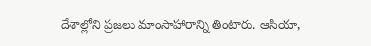దేశాల్లోని ప్రజలు మాంసాహారాన్ని తింటారు. ఆసియా,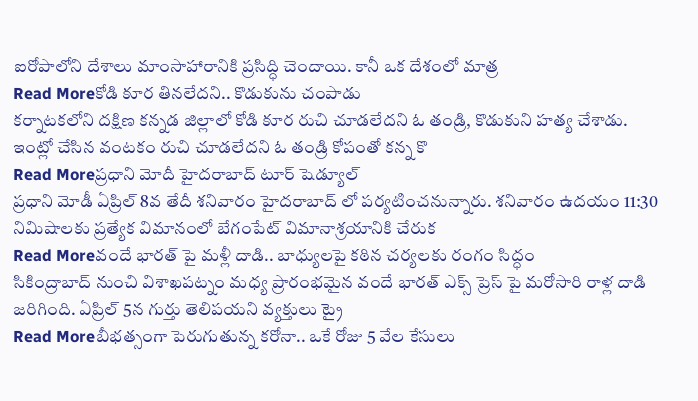ఐరోపాలోని దేశాలు మాంసాహారానికి ప్రసిద్ధి చెందాయి. కానీ ఒక దేశంలో మాత్ర
Read Moreకోడి కూర తినలేదని.. కొడుకును చంపాడు
కర్నాటకలోని దక్షిణ కన్నడ జిల్లాలో కోడి కూర రుచి చూడలేదని ఓ తండ్రి, కొడుకుని హత్య చేశాడు. ఇంట్లో చేసిన వంటకం రుచి చూడలేదని ఓ తండ్రి కోపంతో కన్న కొ
Read Moreప్రధాని మోదీ హైదరాబాద్ టూర్ షెడ్యూల్
ప్రధాని మోడీ ఏప్రిల్ 8వ తేదీ శనివారం హైదరాబాద్ లో పర్యటించనున్నారు. శనివారం ఉదయం 11:30 నిమిషాలకు ప్రత్యేక విమానంలో బేగంపేట్ విమానాశ్రయానికి చేరుక
Read Moreవందే భారత్ పై మళ్లీ దాడి.. బాధ్యులపై కఠిన చర్యలకు రంగం సిద్ధం
సికింద్రాబాద్ నుంచి విశాఖపట్నం మధ్య ప్రారంభమైన వందే భారత్ ఎక్స్ ప్రెస్ పై మరోసారి రాళ్ల దాడి జరిగింది. ఏప్రిల్ 5న గుర్తు తెలిపయని వ్యక్తులు ట్రై
Read Moreబీభత్సంగా పెరుగుతున్న కరోనా.. ఒకే రోజు 5 వేల కేసులు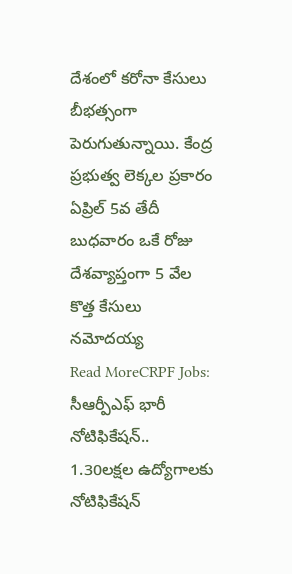దేశంలో కరోనా కేసులు బీభత్సంగా పెరుగుతున్నాయి. కేంద్ర ప్రభుత్వ లెక్కల ప్రకారం ఏప్రిల్ 5వ తేదీ బుధవారం ఒకే రోజు దేశవ్యాప్తంగా 5 వేల కొత్త కేసులు నమోదయ్య
Read MoreCRPF Jobs: సీఆర్పీఎఫ్ భారీ నోటిఫికేషన్.. 1.30లక్షల ఉద్యోగాలకు నోటిఫికేషన్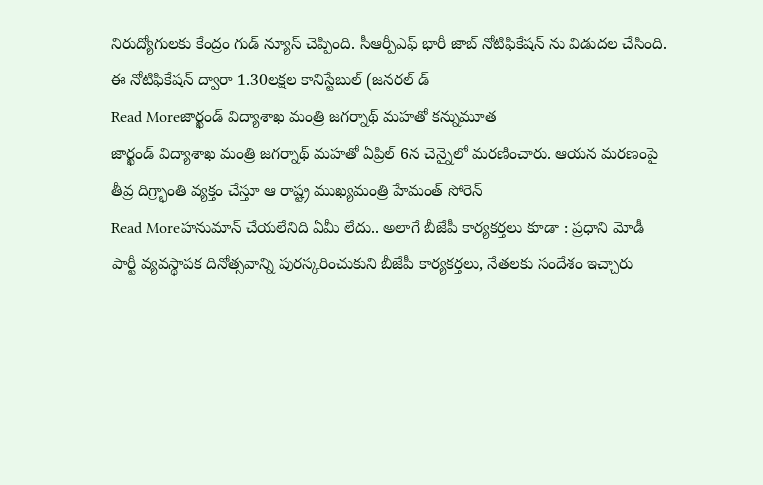నిరుద్యోగులకు కేంద్రం గుడ్ న్యూస్ చెప్పింది. సీఆర్పీఎఫ్ భారీ జాబ్ నోటిఫికేషన్ ను విడుదల చేసింది. ఈ నోటిఫికేషన్ ద్వారా 1.30లక్షల కానిస్టేబుల్ (జనరల్ డ్
Read Moreజార్ఖండ్ విద్యాశాఖ మంత్రి జగర్నాథ్ మహతో కన్నుమూత
జార్ఖండ్ విద్యాశాఖ మంత్రి జగర్నాథ్ మహతో ఏప్రిల్ 6న చెన్నైలో మరణించారు. ఆయన మరణంపై తీవ్ర దిగ్ర్భాంతి వ్యక్తం చేస్తూ ఆ రాష్ట్ర ముఖ్యమంత్రి హేమంత్ సోరెన్
Read Moreహనుమాన్ చేయలేనిది ఏమీ లేదు.. అలాగే బీజేపీ కార్యకర్తలు కూడా : ప్రధాని మోడీ
పార్టీ వ్యవస్థాపక దినోత్సవాన్ని పురస్కరించుకుని బీజేపీ కార్యకర్తలు, నేతలకు సందేశం ఇచ్చారు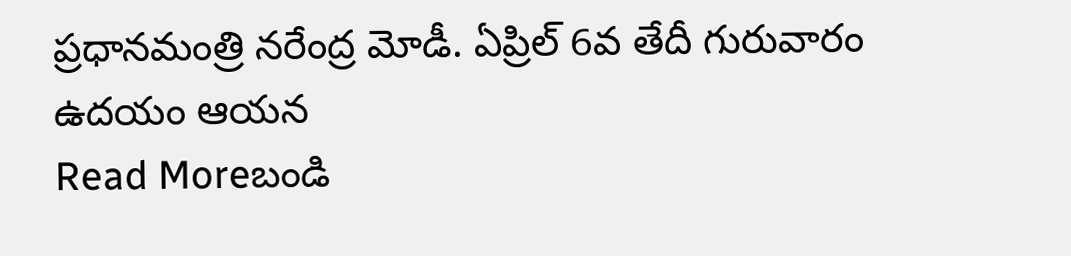ప్రధానమంత్రి నరేంద్ర మోడీ. ఏప్రిల్ 6వ తేదీ గురువారం ఉదయం ఆయన
Read Moreబండి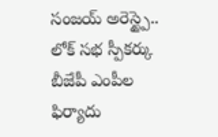సంజయ్ అరెస్ట్పై.. లోక్ సభ స్పీకర్కు బీజేపీ ఎంపీల ఫిర్యాదు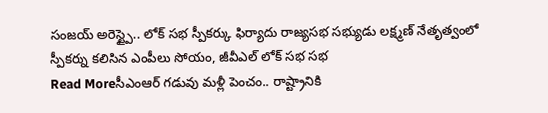సంజయ్ అరెస్ట్పై.. లోక్ సభ స్పీకర్కు ఫిర్యాదు రాజ్యసభ సభ్యుడు లక్ష్మణ్ నేతృత్వంలో స్పీకర్ను కలిసిన ఎంపీలు సోయం, జీవీఎల్ లోక్ సభ సభ
Read Moreసీఎంఆర్ గడువు మళ్లీ పెంచం.. రాష్ట్రానికి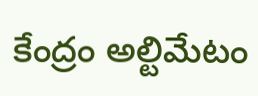కేంద్రం అల్టిమేటం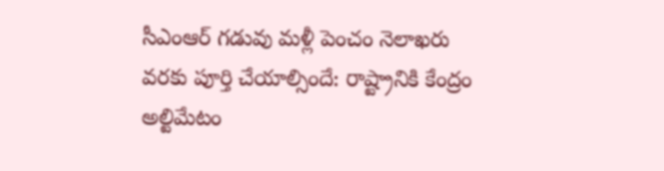సీఎంఆర్ గడువు మళ్లీ పెంచం నెలాఖరు వరకు పూర్తి చేయాల్సిందే: రాష్ట్రానికి కేంద్రం అల్టిమేటం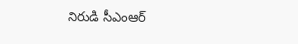నిరుడి సీఎంఆర్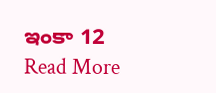ఇంకా 12
Read More